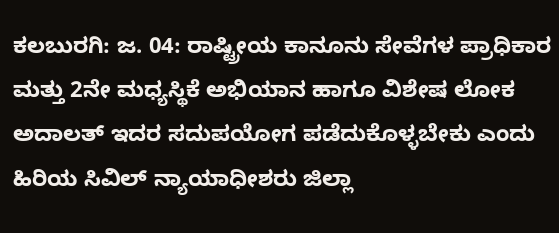ಕಲಬುರಗಿ: ಜ. 04: ರಾಷ್ಟ್ರೀಯ ಕಾನೂನು ಸೇವೆಗಳ ಪ್ರಾಧಿಕಾರ ಮತ್ತು 2ನೇ ಮಧ್ಯಸ್ಥಿಕೆ ಅಭಿಯಾನ ಹಾಗೂ ವಿಶೇಷ ಲೋಕ ಅದಾಲತ್ ಇದರ ಸದುಪಯೋಗ ಪಡೆದುಕೊಳ್ಳಬೇಕು ಎಂದು ಹಿರಿಯ ಸಿವಿಲ್ ನ್ಯಾಯಾಧೀಶರು ಜಿಲ್ಲಾ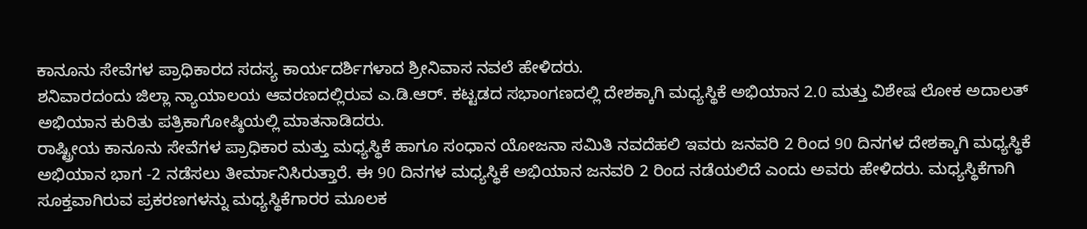ಕಾನೂನು ಸೇವೆಗಳ ಪ್ರಾಧಿಕಾರದ ಸದಸ್ಯ ಕಾರ್ಯದರ್ಶಿಗಳಾದ ಶ್ರೀನಿವಾಸ ನವಲೆ ಹೇಳಿದರು.
ಶನಿವಾರದಂದು ಜಿಲ್ಲಾ ನ್ಯಾಯಾಲಯ ಆವರಣದಲ್ಲಿರುವ ಎ.ಡಿ.ಆರ್. ಕಟ್ಟಡದ ಸಭಾಂಗಣದಲ್ಲಿ ದೇಶಕ್ಕಾಗಿ ಮಧ್ಯಸ್ಥಿಕೆ ಅಭಿಯಾನ 2.0 ಮತ್ತು ವಿಶೇಷ ಲೋಕ ಅದಾಲತ್ ಅಭಿಯಾನ ಕುರಿತು ಪತ್ರಿಕಾಗೋಷ್ಠಿಯಲ್ಲಿ ಮಾತನಾಡಿದರು.
ರಾಷ್ಟ್ರೀಯ ಕಾನೂನು ಸೇವೆಗಳ ಪ್ರಾಧಿಕಾರ ಮತ್ತು ಮಧ್ಯಸ್ಥಿಕೆ ಹಾಗೂ ಸಂಧಾನ ಯೋಜನಾ ಸಮಿತಿ ನವದೆಹಲಿ ಇವರು ಜನವರಿ 2 ರಿಂದ 90 ದಿನಗಳ ದೇಶಕ್ಕಾಗಿ ಮಧ್ಯಸ್ಥಿಕೆ ಅಭಿಯಾನ ಭಾಗ -2 ನಡೆಸಲು ತೀರ್ಮಾನಿಸಿರುತ್ತಾರೆ. ಈ 90 ದಿನಗಳ ಮಧ್ಯಸ್ಥಿಕೆ ಅಭಿಯಾನ ಜನವರಿ 2 ರಿಂದ ನಡೆಯಲಿದೆ ಎಂದು ಅವರು ಹೇಳಿದರು. ಮಧ್ಯಸ್ಥಿಕೆಗಾಗಿ ಸೂಕ್ತವಾಗಿರುವ ಪ್ರಕರಣಗಳನ್ನು ಮಧ್ಯಸ್ಥಿಕೆಗಾರರ ಮೂಲಕ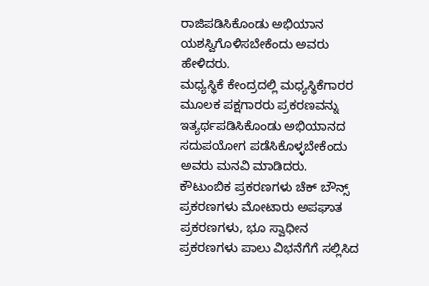ರಾಜಿಪಡಿಸಿಕೊಂಡು ಅಭಿಯಾನ ಯಶಸ್ವಿಗೊಳಿಸಬೇಕೆಂದು ಅವರು ಹೇಳಿದರು.
ಮಧ್ಯಸ್ಥಿಕೆ ಕೇಂದ್ರದಲ್ಲಿ ಮಧ್ಯಸ್ಥಿಕೆಗಾರರ ಮೂಲಕ ಪಕ್ಷಗಾರರು ಪ್ರಕರಣವನ್ನು ಇತ್ಯರ್ಥಪಡಿಸಿಕೊಂಡು ಅಭಿಯಾನದ ಸದುಪಯೋಗ ಪಡೆಸಿಕೊಳ್ಳಬೇಕೆಂದು ಅವರು ಮನವಿ ಮಾಡಿದರು.
ಕೌಟುಂಬಿಕ ಪ್ರಕರಣಗಳು ಚೆಕ್ ಬೌನ್ಸ್ ಪ್ರಕರಣಗಳು ಮೋಟಾರು ಅಪಘಾತ ಪ್ರಕರಣಗಳು, ಭೂ ಸ್ವಾಧೀನ ಪ್ರಕರಣಗಳು ಪಾಲು ವಿಭನೆಗೆಗೆ ಸಲ್ಲಿಸಿದ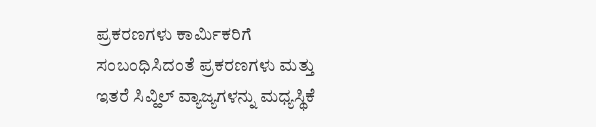ಪ್ರಕರಣಗಳು ಕಾರ್ಮಿಕರಿಗೆ ಸಂಬಂಧಿಸಿದಂತೆ ಪ್ರಕರಣಗಳು ಮತ್ತು ಇತರೆ ಸಿವ್ಹಿಲ್ ವ್ಯಾಜ್ಯಗಳನ್ನು ಮಧ್ಯಸ್ಥಿಕೆ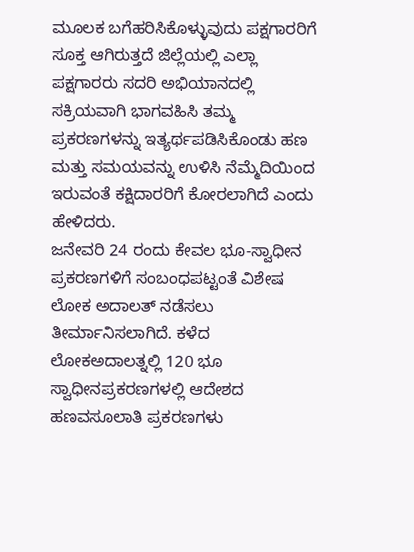ಮೂಲಕ ಬಗೆಹರಿಸಿಕೊಳ್ಳುವುದು ಪಕ್ಷಗಾರರಿಗೆ ಸೂಕ್ತ ಆಗಿರುತ್ತದೆ ಜಿಲ್ಲೆಯಲ್ಲಿ ಎಲ್ಲಾ ಪಕ್ಷಗಾರರು ಸದರಿ ಅಭಿಯಾನದಲ್ಲಿ ಸಕ್ರಿಯವಾಗಿ ಭಾಗವಹಿಸಿ ತಮ್ಮ ಪ್ರಕರಣಗಳನ್ನು ಇತ್ಯರ್ಥಪಡಿಸಿಕೊಂಡು ಹಣ ಮತ್ತು ಸಮಯವನ್ನು ಉಳಿಸಿ ನೆಮ್ಮೆದಿಯಿಂದ ಇರುವಂತೆ ಕಕ್ಷಿದಾರರಿಗೆ ಕೋರಲಾಗಿದೆ ಎಂದು ಹೇಳಿದರು.
ಜನೇವರಿ 24 ರಂದು ಕೇವಲ ಭೂ-ಸ್ವಾಧೀನ ಪ್ರಕರಣಗಳಿಗೆ ಸಂಬಂಧಪಟ್ಟಂತೆ ವಿಶೇಷ ಲೋಕ ಅದಾಲತ್ ನಡೆಸಲು ತೀರ್ಮಾನಿಸಲಾಗಿದೆ. ಕಳೆದ ಲೋಕಅದಾಲತ್ನಲ್ಲಿ 120 ಭೂ ಸ್ವಾಧೀನಪ್ರಕರಣಗಳಲ್ಲಿ ಆದೇಶದ ಹಣವಸೂಲಾತಿ ಪ್ರಕರಣಗಳು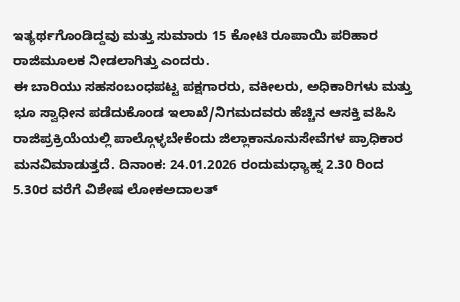ಇತ್ಯರ್ಥಗೊಂಡಿದ್ದವು ಮತ್ತು ಸುಮಾರು 15 ಕೋಟಿ ರೂಪಾಯಿ ಪರಿಹಾರ ರಾಜಿಮೂಲಕ ನೀಡಲಾಗಿತ್ತು ಎಂದರು.
ಈ ಬಾರಿಯು ಸಹಸಂಬಂಧಪಟ್ಟ ಪಕ್ಷಗಾರರು, ವಕೀಲರು, ಅಧಿಕಾರಿಗಳು ಮತ್ತು ಭೂ ಸ್ವಾಧೀನ ಪಡೆದುಕೊಂಡ ಇಲಾಖೆ/ನಿಗಮದವರು ಹೆಚ್ಚಿನ ಆಸಕ್ತಿ ವಹಿಸಿ ರಾಜಿಪ್ರಕ್ರಿಯೆಯಲ್ಲಿ ಪಾಲ್ಗೊಳ್ಳಬೇಕೆಂದು ಜಿಲ್ಲಾಕಾನೂನುಸೇವೆಗಳ ಪ್ರಾಧಿಕಾರ ಮನವಿಮಾಡುತ್ತದೆ. ದಿನಾಂಕ: 24.01.2026 ರಂದುಮಧ್ಯಾಹ್ನ 2.30 ರಿಂದ 5.30ರ ವರೆಗೆ ವಿಶೇಷ ಲೋಕಅದಾಲತ್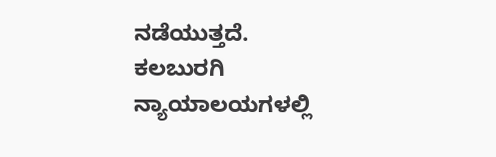ನಡೆಯುತ್ತದೆ.
ಕಲಬುರಗಿ ನ್ಯಾಯಾಲಯಗಳಲ್ಲಿ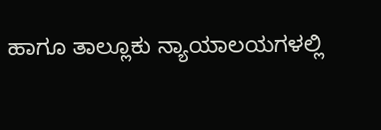ಹಾಗೂ ತಾಲ್ಲೂಕು ನ್ಯಾಯಾಲಯಗಳಲ್ಲಿ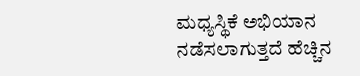ಮಧ್ಯಸ್ಥಿಕೆ ಅಭಿಯಾನ ನಡೆಸಲಾಗುತ್ತದೆ ಹೆಚ್ಚಿನ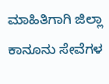ಮಾಹಿತಿಗಾಗಿ ಜಿಲ್ಲಾ ಕಾನೂನು ಸೇವೆಗಳ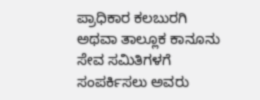ಪ್ರಾಧಿಕಾರ ಕಲಬುರಗಿ ಅಥವಾ ತಾಲ್ಲೂಕ ಕಾನೂನು ಸೇವ ಸಮಿತಿಗಳಗೆ ಸಂಪರ್ಕಿಸಲು ಅವರು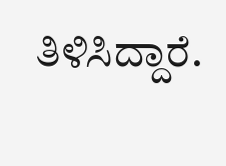ತಿಳಿಸಿದ್ದಾರೆ.